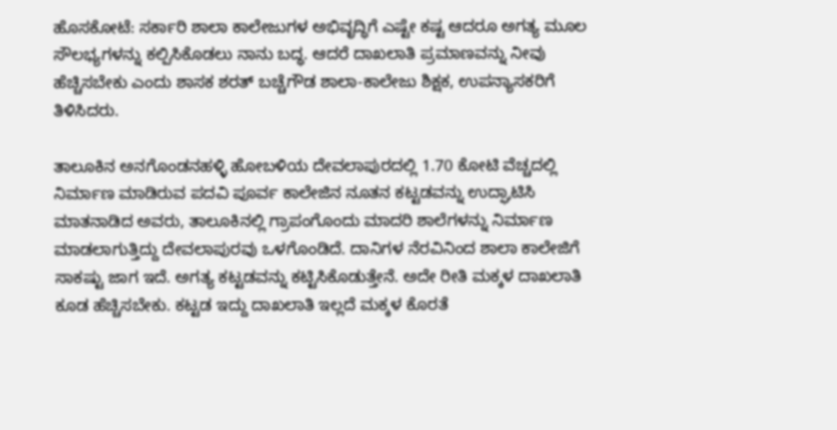ಹೊಸಕೋಟೆ: ಸರ್ಕಾರಿ ಶಾಲಾ ಕಾಲೇಜುಗಳ ಅಭಿವೃದ್ಧಿಗೆ ಎಷ್ಟೇ ಕಷ್ಟ ಆದರೂ ಅಗತ್ಯ ಮೂಲ ಸೌಲಭ್ಯಗಳನ್ನು ಕಲ್ಪಿಸಿಕೊಡಲು ನಾನು ಬದ್ಧ. ಆದರೆ ದಾಖಲಾತಿ ಪ್ರಮಾಣವನ್ನು ನೀವು ಹೆಚ್ಚಿಸಬೇಕು ಎಂದು ಶಾಸಕ ಶರತ್ ಬಚ್ಚೆಗೌಡ ಶಾಲಾ-ಕಾಲೇಜು ಶಿಕ್ಷಕ, ಉಪನ್ಯಾಸಕರಿಗೆ ತಿಳಿಸಿದರು.

ತಾಲೂಕಿನ ಅನಗೊಂಡನಹಳ್ಳಿ ಹೋಬಳಿಯ ದೇವಲಾಪುರದಲ್ಲಿ 1.70 ಕೋಟಿ ವೆಚ್ಚದಲ್ಲಿ ನಿರ್ಮಾಣ ಮಾಡಿರುವ ಪದವಿ ಪೂರ್ವ ಕಾಲೇಜಿನ ನೂತನ ಕಟ್ಟಡವನ್ನು ಉದ್ಘಾಟಿಸಿ ಮಾತನಾಡಿದ ಅವರು, ತಾಲೂಕಿನಲ್ಲಿ ಗ್ರಾಪಂಗೊಂದು ಮಾದರಿ ಶಾಲೆಗಳನ್ನು ನಿರ್ಮಾಣ ಮಾಡಲಾಗುತ್ತಿದ್ದು ದೇವಲಾಪುರವು ಒಳಗೊಂಡಿದೆ. ದಾನಿಗಳ ನೆರವಿನಿಂದ ಶಾಲಾ ಕಾಲೇಜಿಗೆ ಸಾಕಷ್ಟು ಜಾಗ ಇದೆ. ಅಗತ್ಯ ಕಟ್ಟಡವನ್ನು ಕಟ್ಟಿಸಿಕೊಡುತ್ತೇನೆ. ಅದೇ ರೀತಿ ಮಕ್ಕಳ ದಾಖಲಾತಿ ಕೂಡ ಹೆಚ್ಚಿಸಬೇಕು. ಕಟ್ಟಡ ಇದ್ದು ದಾಖಲಾತಿ ಇಲ್ಲದೆ ಮಕ್ಕಳ ಕೊರತೆ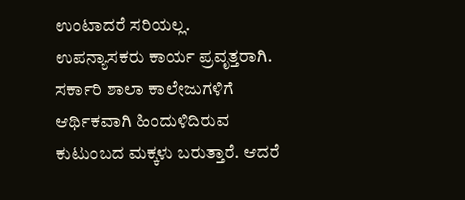ಉಂಟಾದರೆ ಸರಿಯಲ್ಲ. ಉಪನ್ಯಾಸಕರು ಕಾರ್ಯ ಪ್ರವೃತ್ತರಾಗಿ. ಸರ್ಕಾರಿ ಶಾಲಾ ಕಾಲೇಜುಗಳಿಗೆ ಆರ್ಥಿಕವಾಗಿ ಹಿಂದುಳಿದಿರುವ ಕುಟುಂಬದ ಮಕ್ಕಳು ಬರುತ್ತಾರೆ. ಆದರೆ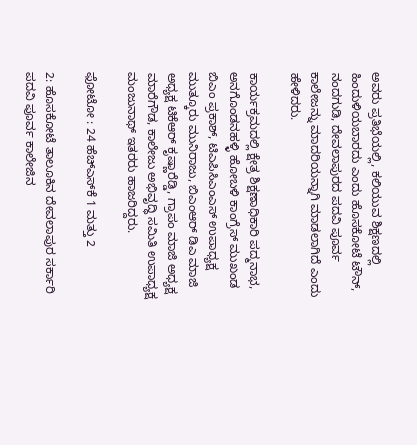ಅವರು ಪ್ರತಿಭೆಯಲ್ಲಿ, ಕಲಿಯುವ ಶಿಕ್ಷಣದಲ್ಲಿ ಹಿಂದುಳಿಯಬಾರದು ಎಂದು ಹೊಸಕೋಟೆ ಟೌನ್, ನಂದಗುಡಿ, ದೇವಲಾಪುರದ ಪದವಿ ಪೂರ್ವ ಕಾಲೇಜನ್ನು ಮಾದರಿಯನ್ನಾಗಿ ಮಾಡಲಾಗಿದೆ ಎಂದು ಹೇಳಿದರು.

ಕಾರ್ಯಕ್ರಮದಲ್ಲಿ ಕ್ಷೇತ್ರ ಶಿಕ್ಷಣಾಧಿಕಾರಿ ಪದ್ಮನಾಭ, ಅನಗೊಂಡನಹಳ್ಳಿ ಹೋಬಳಿ ಕಾಂಗ್ರೆಸ್ ಮುಖಂಡ ಬಿಎಂ ಪ್ರಕಾಶ್, ಟಿಎಪಿಸಿಎಂಎಸ್ ಉಪಾಧ್ಯಕ್ಷ ಮುತ್ಕೂರು ಮುನಿರಾಜು, ಬಿಎಂಆರ್ ಡಿಎ ಮಾಜಿ ಅಧ್ಯಕ್ಷ ಟಿಕೆಆರ್ ಕೃಷ್ಣಾರೆಡ್ಡಿ, ಗ್ರಾಪಂ ಮಾಜಿ ಅಧ್ಯಕ್ಷ ಮಾರೆಗೌಡ, ಕಾಲೇಜು ಅಭಿವೃದ್ಧಿ ಸಮಿತಿ ಉಪಾಧ್ಯಕ್ಷ ಮಂಜುನಾಥ್ ಇತರರು ಹಾಜರಿದ್ದರು.

ಫೋಟೋ : 24 ಹೆಚ್‌ಎಸ್‌ಕೆ 1 ಮತ್ತು 2

2: ಹೊಸಕೋಟೆ ತಾಲೂಕಿನ ದೇವಲಾಪುರ ಸರ್ಕಾರಿ ಪದವಿ ಪೂರ್ವ ಕಾಲೇಜಿನ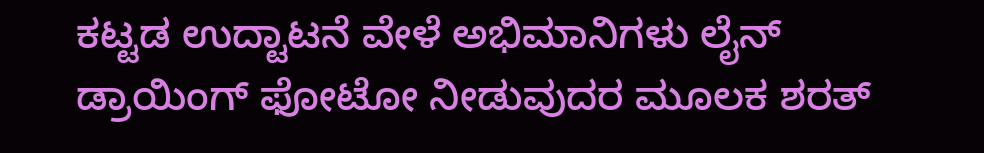ಕಟ್ಟಡ ಉದ್ಟಾಟನೆ ವೇಳೆ ಅಭಿಮಾನಿಗಳು ಲೈನ್ ಡ್ರಾಯಿಂಗ್ ಫೋಟೋ ನೀಡುವುದರ ಮೂಲಕ ಶರತ್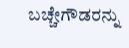ಬಚ್ಚೇಗೌಡರನ್ನು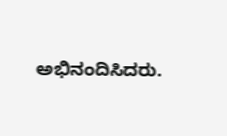ಅಭಿನಂದಿಸಿದರು.